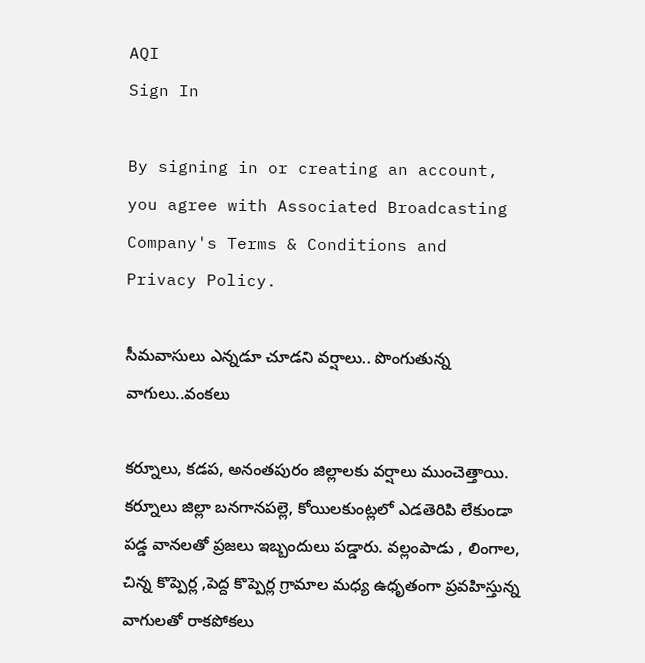AQI
Sign In

By signing in or creating an account, you agree with Associated Broadcasting Company's Terms & Conditions and Privacy Policy.

సీమవాసులు ఎన్నడూ చూడని వర్షాలు.. పొంగుతున్న వాగులు..వంకలు

కర్నూలు, కడప, అనంతపురం జిల్లాలకు వర్షాలు ముంచెత్తాయి. కర్నూలు జిల్లా బనగానపల్లె, కోయిలకుంట్లలో ఎడతెరిపి లేకుండా పడ్డ వానలతో ప్రజలు ఇబ్బందులు పడ్డారు. వల్లంపాడు , లింగాల, చిన్న కొప్పెర్ల ,పెద్ద కొప్పెర్ల గ్రామాల మధ్య ఉధృతంగా ప్రవహిస్తున్న వాగులతో రాకపోకలు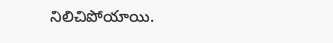నిలిచిపోయాయి.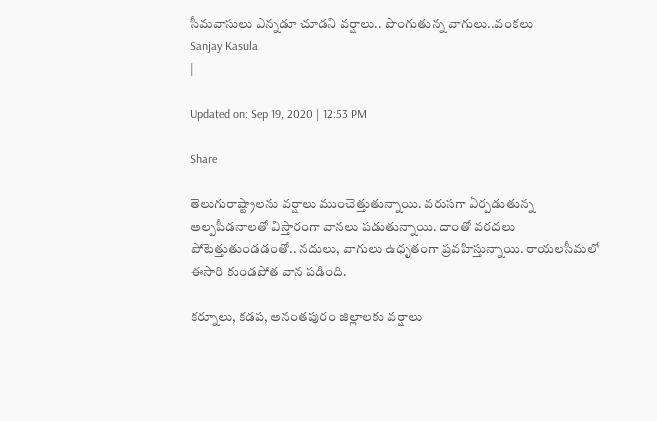సీమవాసులు ఎన్నడూ చూడని వర్షాలు.. పొంగుతున్న వాగులు..వంకలు
Sanjay Kasula
|

Updated on: Sep 19, 2020 | 12:53 PM

Share

తెలుగురాష్ట్రాలను వర్షాలు ముంచెత్తుతున్నాయి. వరుసగా ఏర్పడుతున్న అల్పపీడనాలతో విస్తారంగా వానలు పడుతున్నాయి. దాంతో వరదలు పోటెత్తుతుండడంతో.. నదులు, వాగులు ఉధృతంగా ప్రవహిస్తున్నాయి. రాయలసీమలో ఈసారి కుండపోత వాన పడింది.

కర్నూలు, కడప, అనంతపురం జిల్లాలకు వర్షాలు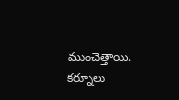ముంచెత్తాయి. కర్నూలు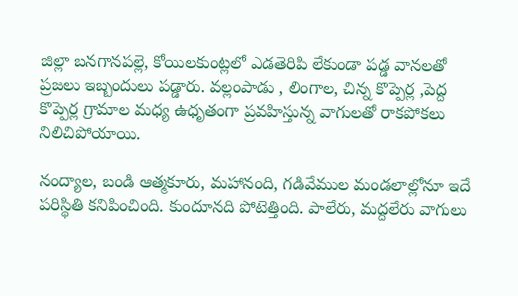జిల్లా బనగానపల్లె, కోయిలకుంట్లలో ఎడతెరిపి లేకుండా పడ్డ వానలతో ప్రజలు ఇబ్బందులు పడ్డారు. వల్లంపాడు , లింగాల, చిన్న కొప్పెర్ల ,పెద్ద కొప్పెర్ల గ్రామాల మధ్య ఉధృతంగా ప్రవహిస్తున్న వాగులతో రాకపోకలు నిలిచిపోయాయి.

నంద్యాల, బండి ఆత్మకూరు, మహానంది, గడివేముల మండలాల్లోనూ ఇదే పరిస్థితి కనిపించింది. కుందూనది పోటెత్తింది. పాలేరు, మద్దలేరు వాగులు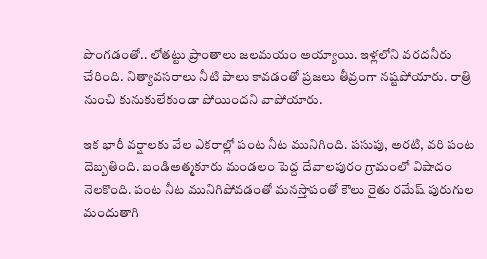పొంగడంతో.. లోతట్టు ప్రాంతాలు జలమయం అయ్యాయి. ఇళ్లలోని వరదనీరు చేరింది. నిత్యావసరాలు నీటి పాలు కావడంతో ప్రజలు తీవ్రంగా నష్టపోయారు. రాత్రి నుంచి కునుకులేకుండా పోయిందని వాపోయారు.

ఇక భారీ వర్షాలకు వేల ఎకరాల్లో పంట నీట మునిగింది. పసుపు, అరటి, వరి పంట దెబ్బతింది. బండిఅత్మకూరు మండలం పెద్ద దేవాలపురం గ్రామంలో విషాదం నెలకొంది. పంట నీట మునిగిపోవడంతో మనస్తాపంతో కౌలు రైతు రమేష్‌ పురుగుల మందుతాగి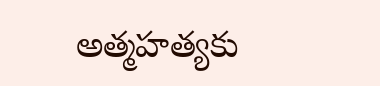అత్మహత్యకు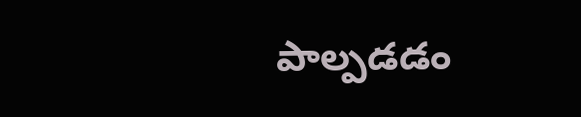పాల్పడడం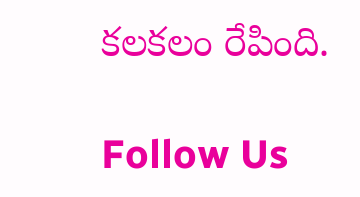కలకలం రేపింది.

Follow Us